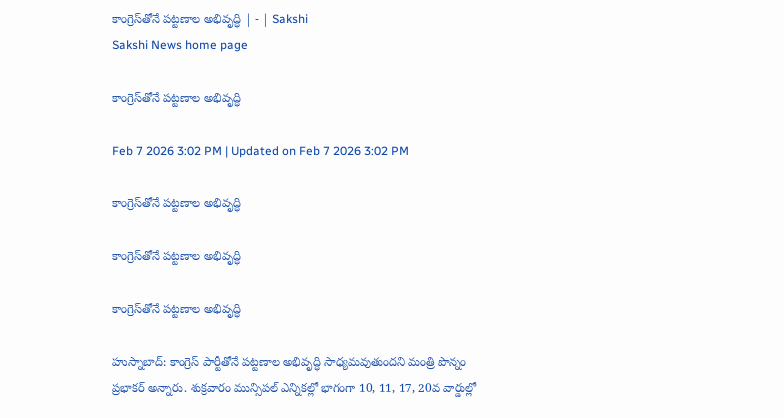కాంగ్రెస్‌తోనే పట్టణాల అభివృద్ధి | - | Sakshi
Sakshi News home page

కాంగ్రెస్‌తోనే పట్టణాల అభివృద్ధి

Feb 7 2026 3:02 PM | Updated on Feb 7 2026 3:02 PM

కాంగ్రెస్‌తోనే పట్టణాల అభివృద్ధి

కాంగ్రెస్‌తోనే పట్టణాల అభివృద్ధి

కాంగ్రెస్‌తోనే పట్టణాల అభివృద్ధి

హుస్నాబాద్‌: కాంగ్రెస్‌ పార్టీతోనే పట్టణాల అభివృద్ధి సాధ్యమవుతుందని మంత్రి పొన్నం ప్రభాకర్‌ అన్నారు. శుక్రవారం మున్సిపల్‌ ఎన్నికల్లో భాగంగా 10, 11, 17, 20వ వార్డుల్లో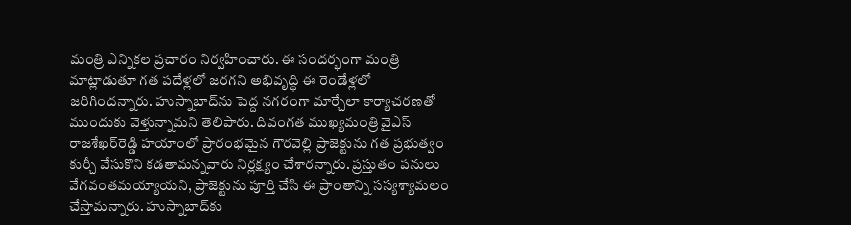మంత్రి ఎన్నికల ప్రచారం నిర్వహించారు. ఈ సందర్భంగా మంత్రి మాట్లాడుతూ గత పదేళ్లలో జరగని అభివృద్ధి ఈ రెండేళ్లలో జరిగిందన్నారు. హుస్నాబాద్‌ను పెద్ద నగరంగా మార్చేలా కార్యాచరణతో ముందుకు వెళ్తున్నామని తెలిపారు. దివంగత ముఖ్యమంత్రి వైఎస్‌ రాజశేఖర్‌రెడ్డి హయాంలో ప్రారంభమైన గౌరవెల్లి ప్రాజెక్టును గత ప్రభుత్వం కుర్చీ వేసుకొని కడతామన్నవారు నిర్లక్ష్యం చేశారన్నారు. ప్రస్తుతం పనులు వేగవంతమయ్యాయని, ప్రాజెక్టును పూర్తి చేసి ఈ ప్రాంతాన్ని సస్యశ్యామలం చేస్తామన్నారు. హుస్నాబాద్‌కు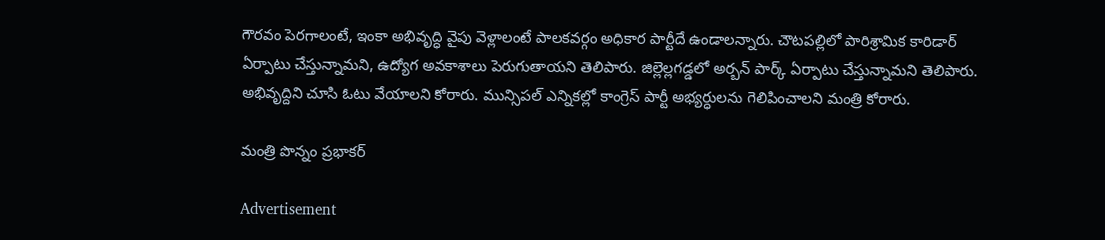గౌరవం పెరగాలంటే, ఇంకా అభివృద్ధి వైపు వెళ్లాలంటే పాలకవర్గం అధికార పార్టీదే ఉండాలన్నారు. చౌటపల్లిలో పారిశ్రామిక కారిడార్‌ ఏర్పాటు చేస్తున్నామని, ఉద్యోగ అవకాశాలు పెరుగుతాయని తెలిపారు. జిల్లెల్లగడ్డలో అర్బన్‌ పార్క్‌ ఏర్పాటు చేస్తున్నామని తెలిపారు. అభివృద్దిని చూసి ఓటు వేయాలని కోరారు. మున్సిపల్‌ ఎన్నికల్లో కాంగ్రెస్‌ పార్టీ అభ్యర్ధులను గెలిపించాలని మంత్రి కోరారు.

మంత్రి పొన్నం ప్రభాకర్‌

Advertisement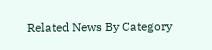Related News By Category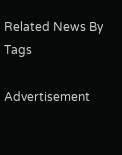Related News By Tags

Advertisement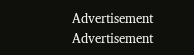Advertisement
Advertisement